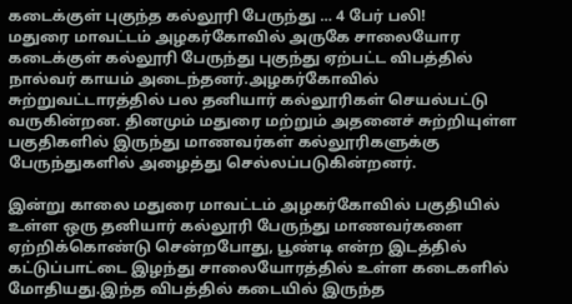கடைக்குள் புகுந்த கல்லூரி பேருந்து ... 4 பேர் பலி!
மதுரை மாவட்டம் அழகர்கோவில் அருகே சாலையோர கடைக்குள் கல்லூரி பேருந்து புகுந்து ஏற்பட்ட விபத்தில் நால்வர் காயம் அடைந்தனர்.அழகர்கோவில் சுற்றுவட்டாரத்தில் பல தனியார் கல்லூரிகள் செயல்பட்டு வருகின்றன. தினமும் மதுரை மற்றும் அதனைச் சுற்றியுள்ள பகுதிகளில் இருந்து மாணவர்கள் கல்லூரிகளுக்கு பேருந்துகளில் அழைத்து செல்லப்படுகின்றனர்.

இன்று காலை மதுரை மாவட்டம் அழகர்கோவில் பகுதியில் உள்ள ஒரு தனியார் கல்லூரி பேருந்து மாணவர்களை ஏற்றிக்கொண்டு சென்றபோது, பூண்டி என்ற இடத்தில் கட்டுப்பாட்டை இழந்து சாலையோரத்தில் உள்ள கடைகளில் மோதியது.இந்த விபத்தில் கடையில் இருந்த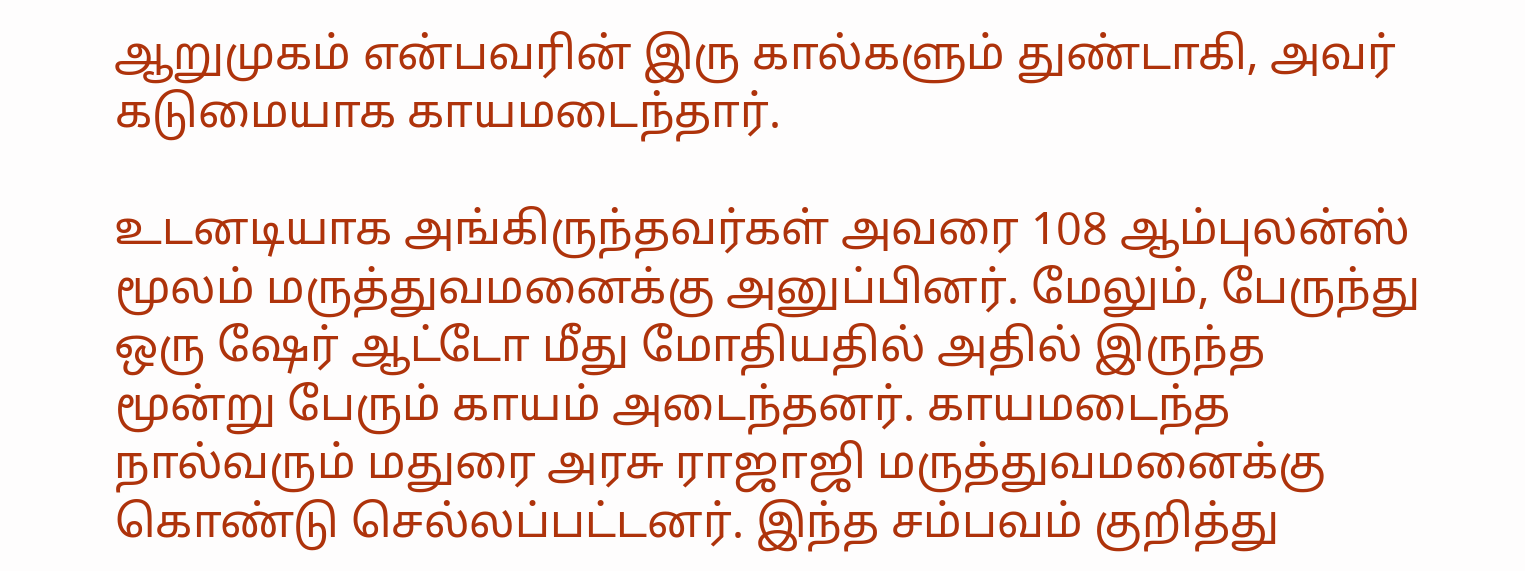ஆறுமுகம் என்பவரின் இரு கால்களும் துண்டாகி, அவர் கடுமையாக காயமடைந்தார்.

உடனடியாக அங்கிருந்தவர்கள் அவரை 108 ஆம்புலன்ஸ் மூலம் மருத்துவமனைக்கு அனுப்பினர். மேலும், பேருந்து ஒரு ஷேர் ஆட்டோ மீது மோதியதில் அதில் இருந்த மூன்று பேரும் காயம் அடைந்தனர். காயமடைந்த நால்வரும் மதுரை அரசு ராஜாஜி மருத்துவமனைக்கு கொண்டு செல்லப்பட்டனர். இந்த சம்பவம் குறித்து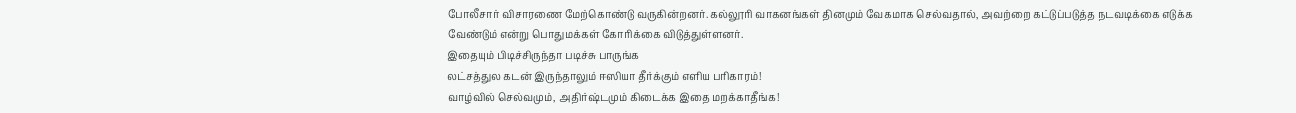போலீசார் விசாரணை மேற்கொண்டு வருகின்றனர். கல்லூரி வாகனங்கள் தினமும் வேகமாக செல்வதால், அவற்றை கட்டுப்படுத்த நடவடிக்கை எடுக்க வேண்டும் என்று பொதுமக்கள் கோரிக்கை விடுத்துள்ளனர்.
இதையும் பிடிச்சிருந்தா படிச்சு பாருங்க
லட்சத்துல கடன் இருந்தாலும் ஈஸியா தீர்க்கும் எளிய பரிகாரம்!
வாழ்வில் செல்வமும், அதிர்ஷ்டமும் கிடைக்க இதை மறக்காதீங்க!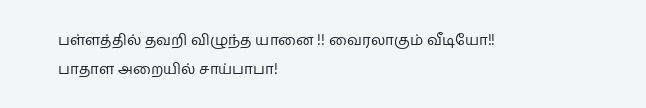பள்ளத்தில் தவறி விழுந்த யானை !! வைரலாகும் வீடியோ!!
பாதாள அறையில் சாய்பாபா!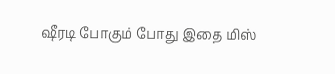ஷீரடி போகும் போது இதை மிஸ்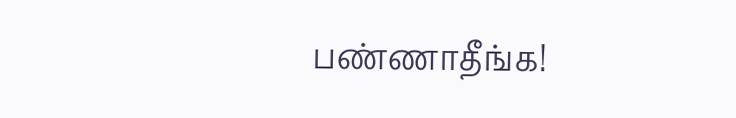பண்ணாதீங்க!